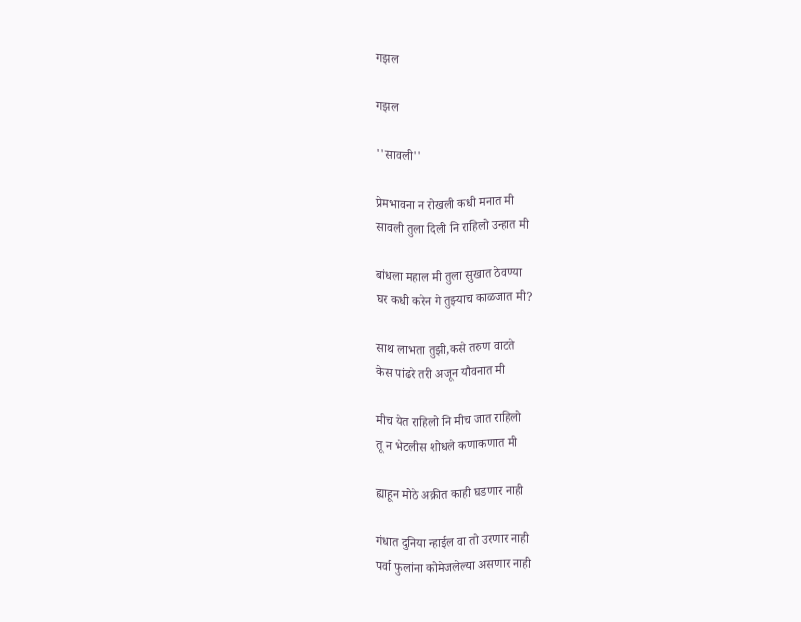गझल

गझल

''सावली''

प्रेमभावना न रोखली कधी मनात मी
सावली तुला दिली नि राहिलो उन्हात मी

बांधला महाल मी तुला सुखात ठेवण्या
घर कधी करेन गे तुझ्याच काळजात मी?

साथ लाभता तुझी,कसे तरुण वाटते
केस पांढरे तरी अजून यौवनात मी

मीच येत राहिलो नि मीच जात राहिलो
तू न भेटलीस शोधले कणाकणात मी

ह्याहून मोठे अक्रीत काही घडणार नाही

गंधात दुनिया न्हाईल वा तो उरणार नाही
पर्वा फुलांना कोमेजलेल्या असणार नाही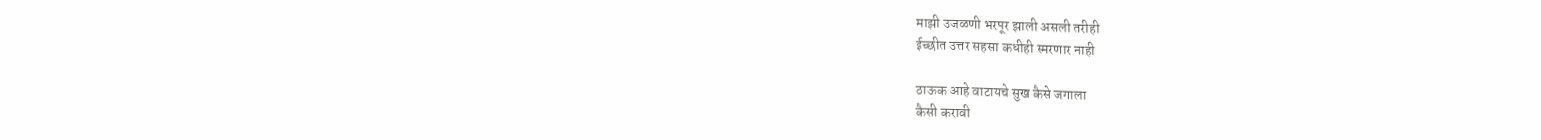माझी उजळणी भरपूर झाली असली तरीही
ईच्छीत उत्तर सहसा कधीही स्मरणार नाही

ठाऊक आहे वाटायचे सुख कैसे जगाला
कैसी करावी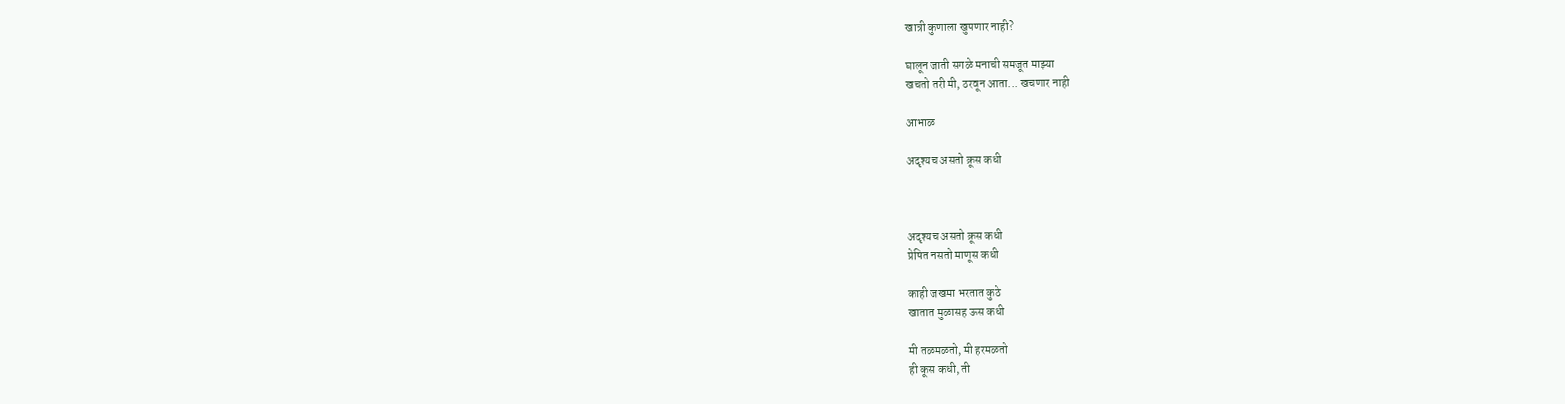खात्री कुणाला खुपणार नाही?

घालून जाती सगळे मनाची समजूत माझ्या
खचतो तरी मी, ठरवून आता... खचणार नाही

आभाळ

अदृश्यच असतो क्रूस कधी



अदृश्यच असतो क्रूस कधी
प्रेषित नसतो माणूस कधी

काही जखमा भरतात कुठे
खातात मुळासह ऊस कधी

मी तळमळतो, मी हरमळतो
ही कूस कधी, ती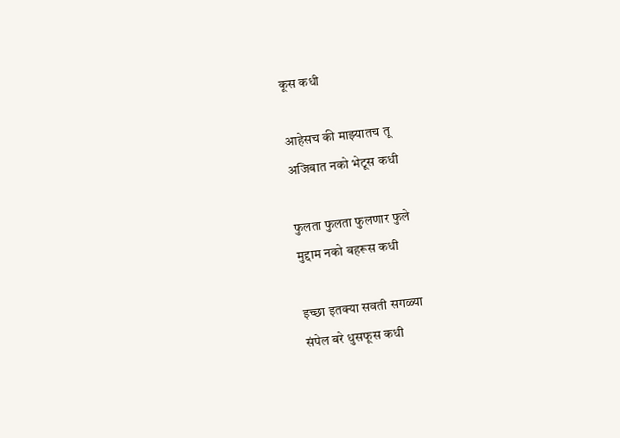कूस कधी

आहेसच की माझ्यातच तू
अजिबात नको भेटूस कधी

फुलता फुलता फुलणार फुले
मुद्दाम नको बहरूस कधी

इच्छा इतक्या सवती सगळ्या
संपेल बरे धुसफूस कधी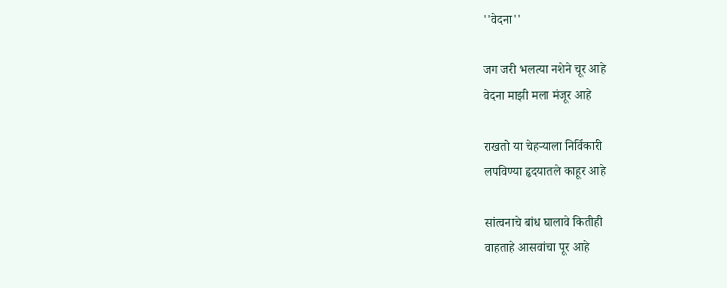''वेदना''

जग जरी भलत्या नशेने चूर आहे
वेदना माझी मला मंजूर आहे

राखतो या चेहर्‍याला निर्विकारी
लपविण्या हृदयातले काहूर आहे

सांत्वनाचे बांध घालावे कितीही
वाहताहे आसवांचा पूर आहे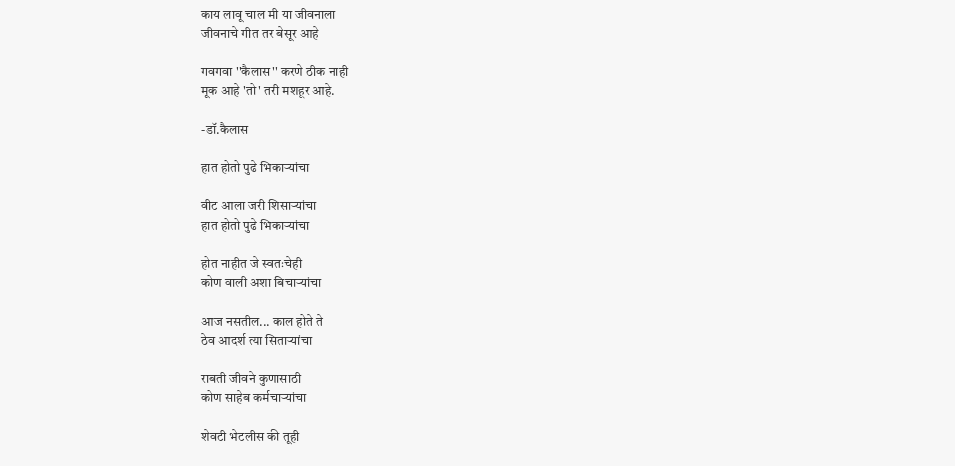काय लावू चाल मी या जीवनाला
जीवनाचे गीत तर बेसूर आहे

गवगवा ''कैलास'' करणे ठीक नाही
मूक आहे 'तो' तरी मशहूर आहे.

-डॉ.कैलास

हात होतो पुढे भिकार्‍यांचा

वीट आला जरी शिसार्‍यांचा
हात होतो पुढे भिकार्‍यांचा

होत नाहीत जे स्वतःचेही
कोण वाली अशा बिचार्‍यांचा

आज नसतील... काल होते ते
ठेव आदर्श त्या सितार्‍यांचा

राबती जीवने कुणासाठी
कोण साहेब कर्मचार्‍यांचा

शेवटी भेटलीस की तूही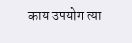काय उपयोग त्या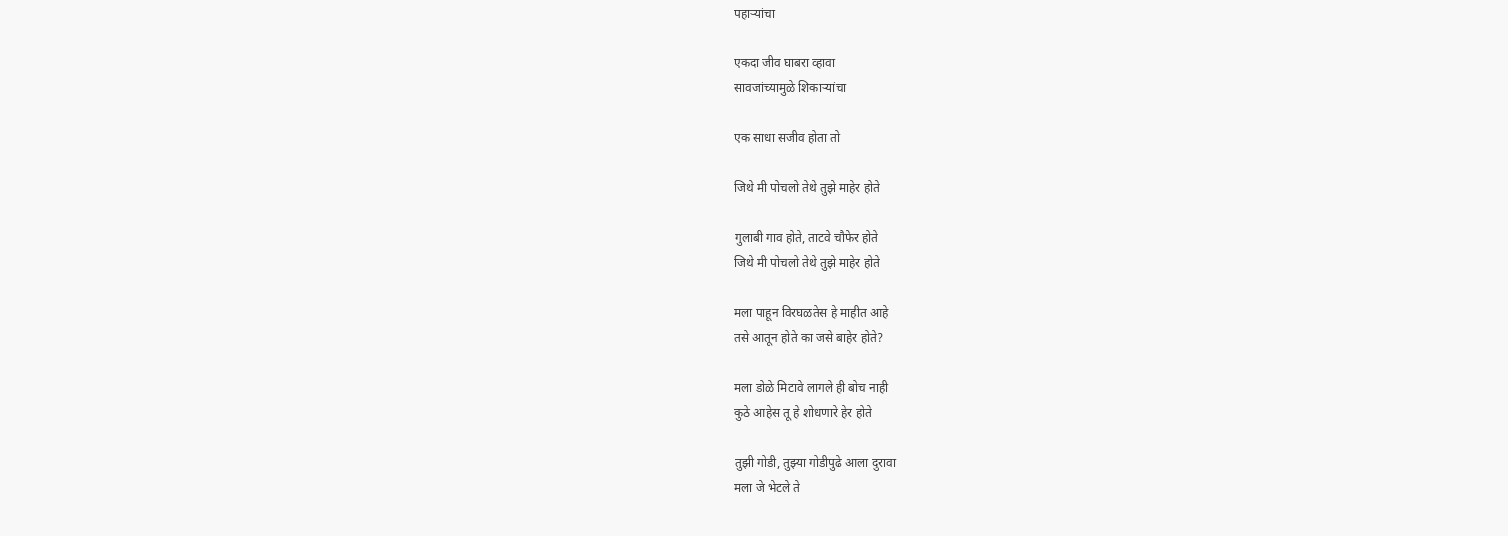पहार्‍यांचा

एकदा जीव घाबरा व्हावा
सावजांच्यामुळे शिकार्‍यांचा

एक साधा सजीव होता तो

जिथे मी पोचलो तेथे तुझे माहेर होते

गुलाबी गाव होते, ताटवे चौफेर होते
जिथे मी पोचलो तेथे तुझे माहेर होते

मला पाहून विरघळतेस हे माहीत आहे
तसे आतून होते का जसे बाहेर होते?

मला डोळे मिटावे लागले ही बोच नाही
कुठे आहेस तू हे शोधणारे हेर होते

तुझी गोडी, तुझ्या गोडीपुढे आला दुरावा
मला जे भेटले ते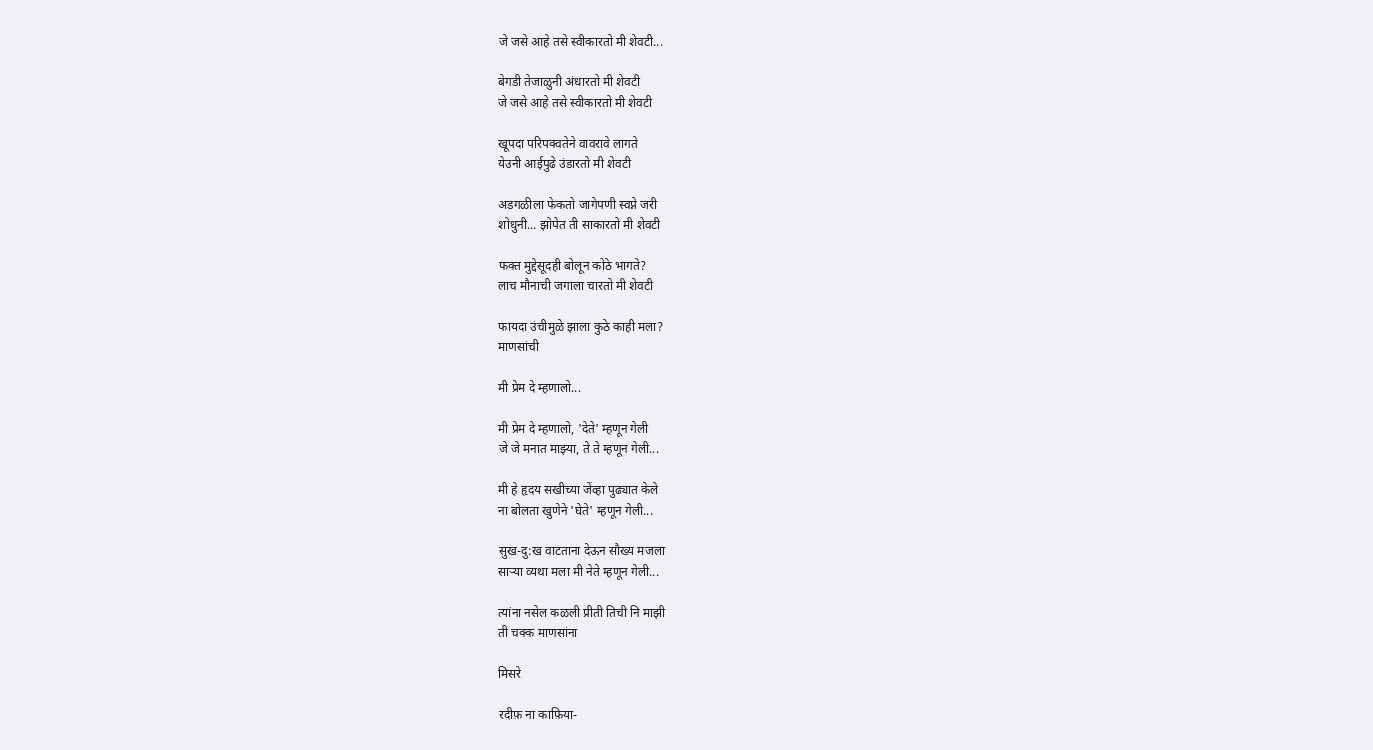जे जसे आहे तसे स्वीकारतो मी शेवटी...

बेगडी तेजाळुनी अंधारतो मी शेवटी
जे जसे आहे तसे स्वीकारतो मी शेवटी

खूपदा परिपक्वतेने वावरावे लागते
येउनी आईपुढे उंडारतो मी शेवटी

अडगळीला फेकतो जागेपणी स्वप्ने जरी
शोधुनी... झोपेत ती साकारतो मी शेवटी

फक्त मुद्देसूदही बोलून कोठे भागते?
लाच मौनाची जगाला चारतो मी शेवटी

फायदा उंचीमुळे झाला कुठे काही मला?
माणसांची

मी प्रेम दे म्हणालो...

मी प्रेम दे म्हणालो, 'देते' म्हणून गेली
जे जे मनात माझ्या, ते ते म्हणून गेली...

मी हे हृदय सखीच्या जेंव्हा पुढ्यात केले
ना बोलता खुणेने 'घेते' म्हणून गेली...

सुख-दु:ख वाटताना देऊन सौख्य मजला
सार्‍या व्यथा मला मी नेते म्हणून गेली...

त्यांना नसेल कळली प्रीती तिची नि माझी
ती चक्क माणसांना

मिसरे

रदीफ़ ना काफ़िया-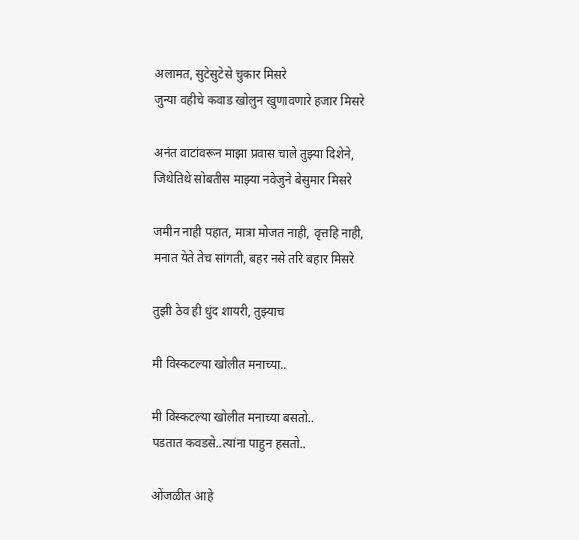अलामत, सुटेसुटेसे चुकार मिसरे
जुन्या वहीचे कवाड खोलुन खुणावणारे हजार मिसरे

अनंत वाटांवरून माझा प्रवास चाले तुझ्या दिशेने,
जिथेतिथे सोबतीस माझ्या नवेजुने बेसुमार मिसरे

जमीन नाही पहात, मात्रा मोजत नाही, वृत्तहि नाही,
मनात येते तेच सांगती, बहर नसे तरि बहार मिसरे

तुझी ठेव ही धुंद शायरी, तुझ्याच

मी विस्कटल्या खोलीत मनाच्या..

मी विस्कटल्या खोलीत मनाच्या बसतो..
पडतात कवडसे..त्यांना पाहुन हसतो..

ओंजळीत आहे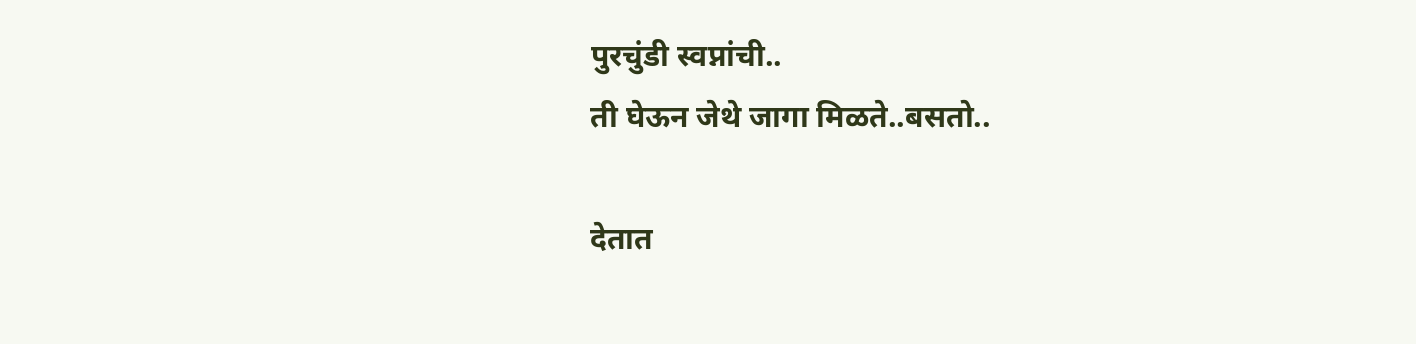पुरचुंडी स्वप्नांची..
ती घेऊन जेथे जागा मिळते..बसतो..

देतात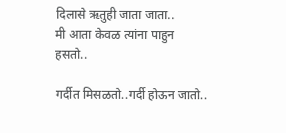दिलासे ऋतुही जाता जाता..
मी आता केवळ त्यांना पाहुन हसतो..

गर्दीत मिसळतो..गर्दी होऊन जातो..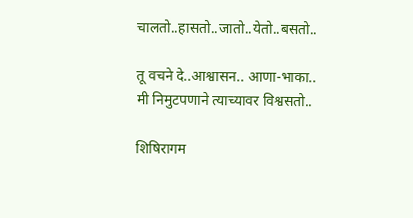चालतो..हासतो..जातो..येतो..बसतो..

तू वचने दे..आश्वासन.. आणा-भाका..
मी निमुटपणाने त्याच्यावर विश्वसतो..

शिषिरागम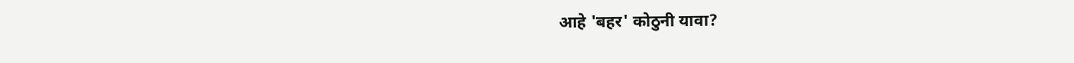आहे 'बहर' कोठुनी यावा?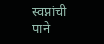स्वप्नांची पाने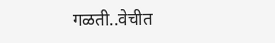गळती..वेचीत